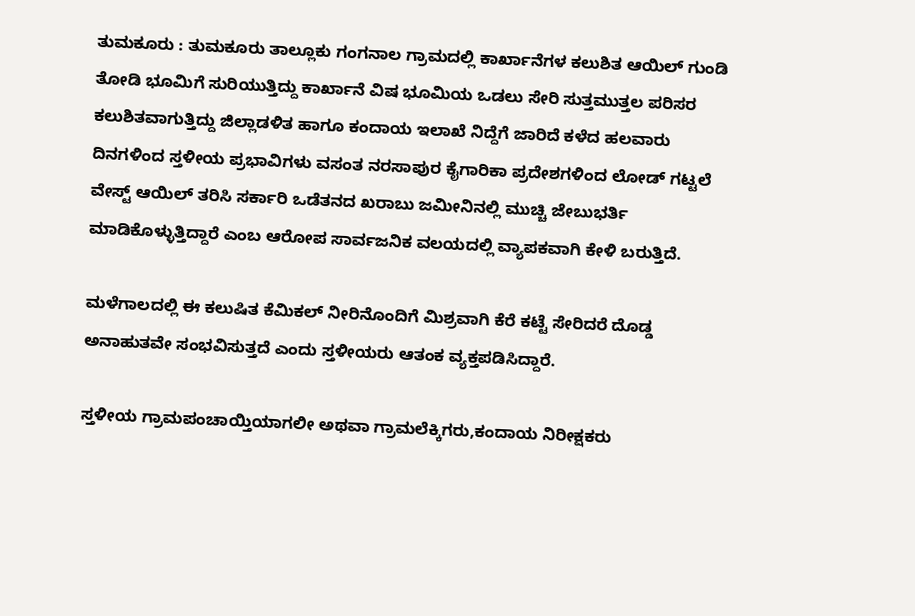ತುಮಕೂರು : ತುಮಕೂರು ತಾಲ್ಲೂಕು ಗಂಗನಾಲ ಗ್ರಾಮದಲ್ಲಿ ಕಾರ್ಖಾನೆಗಳ ಕಲುಶಿತ ಆಯಿಲ್ ಗುಂಡಿ ತೋಡಿ ಭೂಮಿಗೆ ಸುರಿಯುತ್ತಿದ್ದು ಕಾರ್ಖಾನೆ ವಿಷ ಭೂಮಿಯ ಒಡಲು ಸೇರಿ ಸುತ್ತಮುತ್ತಲ ಪರಿಸರ ಕಲುಶಿತವಾಗುತ್ತಿದ್ದು ಜಿಲ್ಲಾಡಳಿತ ಹಾಗೂ ಕಂದಾಯ ಇಲಾಖೆ ನಿದ್ದೆಗೆ ಜಾರಿದೆ ಕಳೆದ ಹಲವಾರು ದಿನಗಳಿಂದ ಸ್ತಳೀಯ ಪ್ರಭಾವಿಗಳು ವಸಂತ ನರಸಾಪುರ ಕೈಗಾರಿಕಾ ಪ್ರದೇಶಗಳಿಂದ ಲೋಡ್ ಗಟ್ಟಲೆ ವೇಸ್ಟ್ ಆಯಿಲ್ ತರಿಸಿ ಸರ್ಕಾರಿ ಒಡೆತನದ ಖರಾಬು ಜಮೀನಿನಲ್ಲಿ ಮುಚ್ಚಿ ಜೇಬುಭರ್ತಿ ಮಾಡಿಕೊಳ್ಳುತ್ತಿದ್ದಾರೆ ಎಂಬ ಆರೋಪ ಸಾರ್ವಜನಿಕ ವಲಯದಲ್ಲಿ ವ್ಯಾಪಕವಾಗಿ ಕೇಳಿ ಬರುತ್ತಿದೆ.

ಮಳೆಗಾಲದಲ್ಲಿ ಈ ಕಲುಷಿತ ಕೆಮಿಕಲ್ ನೀರಿನೊಂದಿಗೆ ಮಿಶ್ರವಾಗಿ ಕೆರೆ ಕಟ್ಟೆ ಸೇರಿದರೆ ದೊಡ್ಡ ಅನಾಹುತವೇ ಸಂಭವಿಸುತ್ತದೆ ಎಂದು ಸ್ತಳೀಯರು ಆತಂಕ ವ್ಯಕ್ತಪಡಿಸಿದ್ದಾರೆ.

ಸ್ತಳೀಯ ಗ್ರಾಮಪಂಚಾಯ್ತಿಯಾಗಲೀ ಅಥವಾ ಗ್ರಾಮಲೆಕ್ಕಿಗರು,ಕಂದಾಯ ನಿರೀಕ್ಷಕರು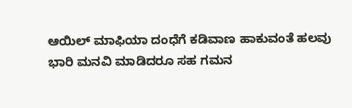ಆಯಿಲ್ ಮಾಫಿಯಾ ದಂಧೆಗೆ ಕಡಿವಾಣ ಹಾಕುವಂತೆ ಹಲವು ಭಾರಿ ಮನವಿ ಮಾಡಿದರೂ ಸಹ ಗಮನ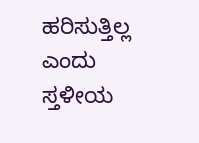ಹರಿಸುತ್ತಿಲ್ಲ ಎಂದು ಸ್ತಳೀಯ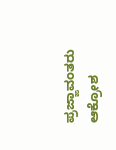ಪ್ರಜ್ಙಾವಂತರು ಆಕ್ರೋಶ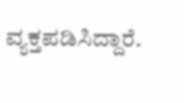ವ್ಯಕ್ತಪಡಿಸಿದ್ದಾರೆ.